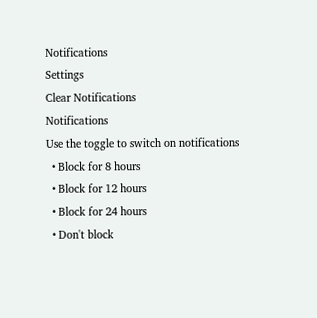Notifications
Settings
Clear Notifications
Notifications
Use the toggle to switch on notifications
  • Block for 8 hours
  • Block for 12 hours
  • Block for 24 hours
  • Don't block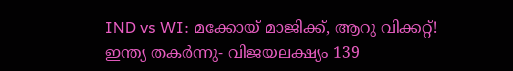IND vs WI: മക്കോയ് മാജിക്ക്, ആറു വിക്കറ്റ്! ഇന്ത്യ തകര്‍ന്നു- വിജയലക്ഷ്യം 139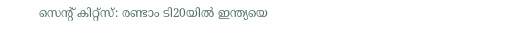സെന്റ് കിറ്റ്‌സ്: രണ്ടാം ടി20യില്‍ ഇന്ത്യയെ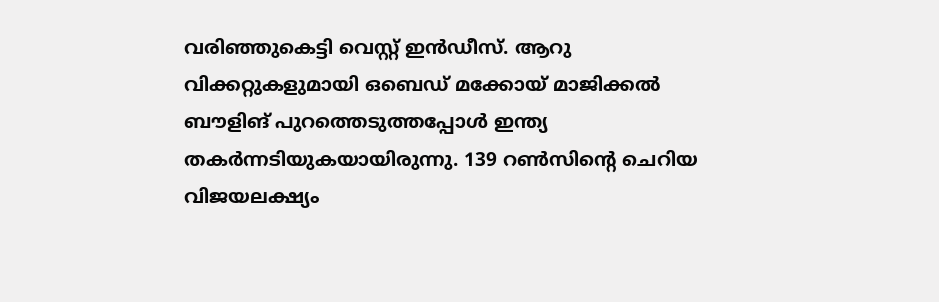വരിഞ്ഞുകെട്ടി വെസ്റ്റ് ഇന്‍ഡീസ്. ആറു വിക്കറ്റുകളുമായി ഒബെഡ് മക്കോയ് മാജിക്കല്‍ ബൗളിങ് പുറത്തെടുത്തപ്പോള്‍ ഇന്ത്യ തകര്‍ന്നടിയുകയായിരുന്നു. 139 റണ്‍സിന്റെ ചെറിയ വിജയലക്ഷ്യം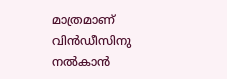മാത്രമാണ് വിന്‍ഡീസിനു നല്‍കാന്‍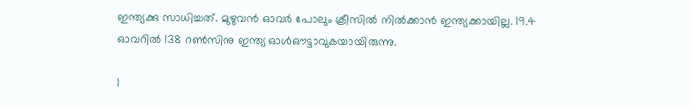ഇന്ത്യക്കു സാധിച്ചത്. മുഴുവന്‍ ഓവര്‍ പോലും ക്രീസില്‍ നില്‍ക്കാന്‍ ഇന്ത്യക്കായില്ല. 19.4 ഓവറില്‍ 138 റണ്‍സിനു ഇന്ത്യ ഓള്‍ഔട്ടാവുകയായിരുന്നു.

1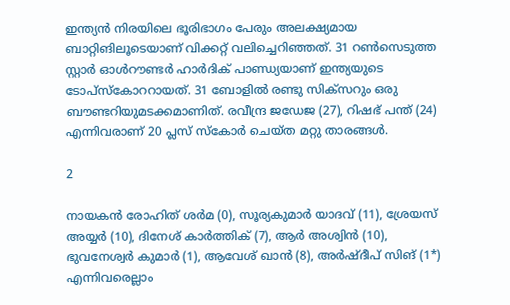ഇന്ത്യന്‍ നിരയിലെ ഭൂരിഭാഗം പേരും അലക്ഷ്യമായ ബാറ്റിങിലൂടെയാണ് വിക്കറ്റ് വലിച്ചെറിഞ്ഞത്. 31 റണ്‍സെടുത്ത സ്റ്റാര്‍ ഓള്‍റൗണ്ടര്‍ ഹാര്‍ദിക് പാണ്ഡ്യയാണ് ഇന്ത്യയുടെ ടോപ്‌സ്‌കോററായത്. 31 ബോളില്‍ രണ്ടു സിക്‌സറും ഒരു ബൗണ്ടറിയുമടക്കമാണിത്. രവീന്ദ്ര ജഡേജ (27), റിഷഭ് പന്ത് (24) എന്നിവരാണ് 20 പ്ലസ് സ്‌കോര്‍ ചെയ്ത മറ്റു താരങ്ങള്‍.

2

നായകന്‍ രോഹിത് ശര്‍മ (0), സൂര്യകുമാര്‍ യാദവ് (11), ശ്രേയസ് അയ്യര്‍ (10), ദിനേശ് കാര്‍ത്തിക് (7), ആര്‍ അശ്വിന്‍ (10), ഭുവനേശ്വര്‍ കുമാര്‍ (1), ആവേശ് ഖാന്‍ (8), അര്‍ഷ്ദീപ് സിങ് (1*) എന്നിവരെല്ലാം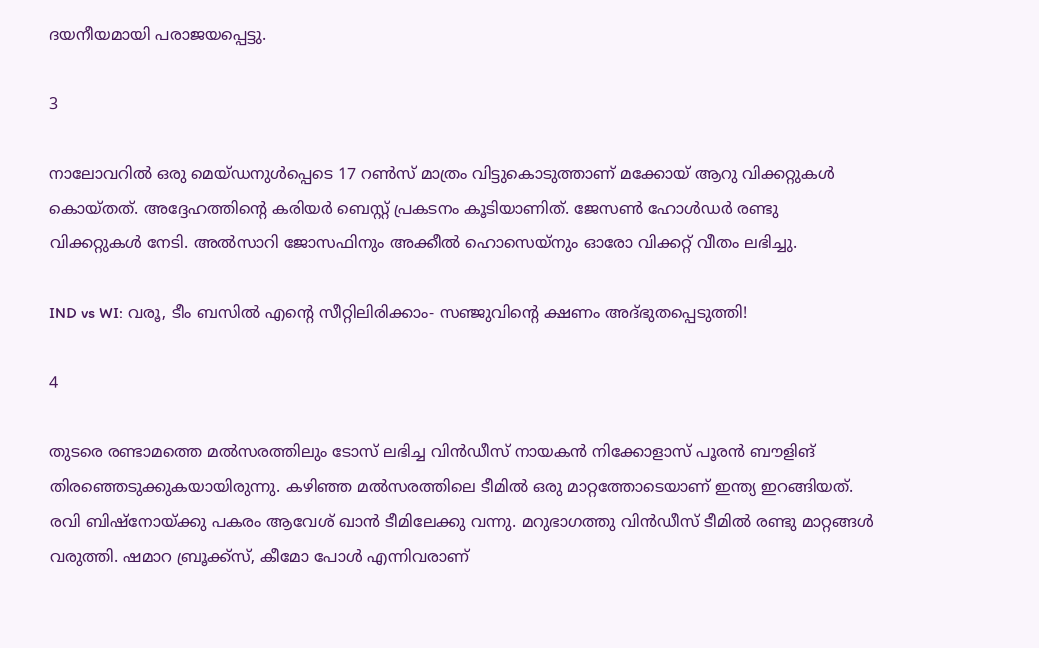ദയനീയമായി പരാജയപ്പെട്ടു.

3

നാലോവറില്‍ ഒരു മെയ്ഡനുള്‍പ്പെടെ 17 റണ്‍സ് മാത്രം വിട്ടുകൊടുത്താണ് മക്കോയ് ആറു വിക്കറ്റുകള്‍ കൊയ്തത്. അദ്ദേഹത്തിന്റെ കരിയര്‍ ബെസ്റ്റ് പ്രകടനം കൂടിയാണിത്. ജേസണ്‍ ഹോള്‍ഡര്‍ രണ്ടു വിക്കറ്റുകള്‍ നേടി. അല്‍സാറി ജോസഫിനും അക്കീല്‍ ഹൊസെയ്‌നും ഓരോ വിക്കറ്റ് വീതം ലഭിച്ചു.

IND vs WI: വരൂ, ടീം ബസില്‍ എന്റെ സീറ്റിലിരിക്കാം- സഞ്ജുവിന്റെ ക്ഷണം അദ്ഭുതപ്പെടുത്തി!

4

തുടരെ രണ്ടാമത്തെ മല്‍സരത്തിലും ടോസ് ലഭിച്ച വിന്‍ഡീസ് നായകന്‍ നിക്കോളാസ് പൂരന്‍ ബൗളിങ് തിരഞ്ഞെടുക്കുകയായിരുന്നു. കഴിഞ്ഞ മല്‍സരത്തിലെ ടീമില്‍ ഒരു മാറ്റത്തോടെയാണ് ഇന്ത്യ ഇറങ്ങിയത്. രവി ബിഷ്‌നോയ്ക്കു പകരം ആവേശ് ഖാന്‍ ടീമിലേക്കു വന്നു. മറുഭാഗത്തു വിന്‍ഡീസ് ടീമില്‍ രണ്ടു മാറ്റങ്ങള്‍ വരുത്തി. ഷമാറ ബ്രൂക്ക്‌സ്, കീമോ പോള്‍ എന്നിവരാണ്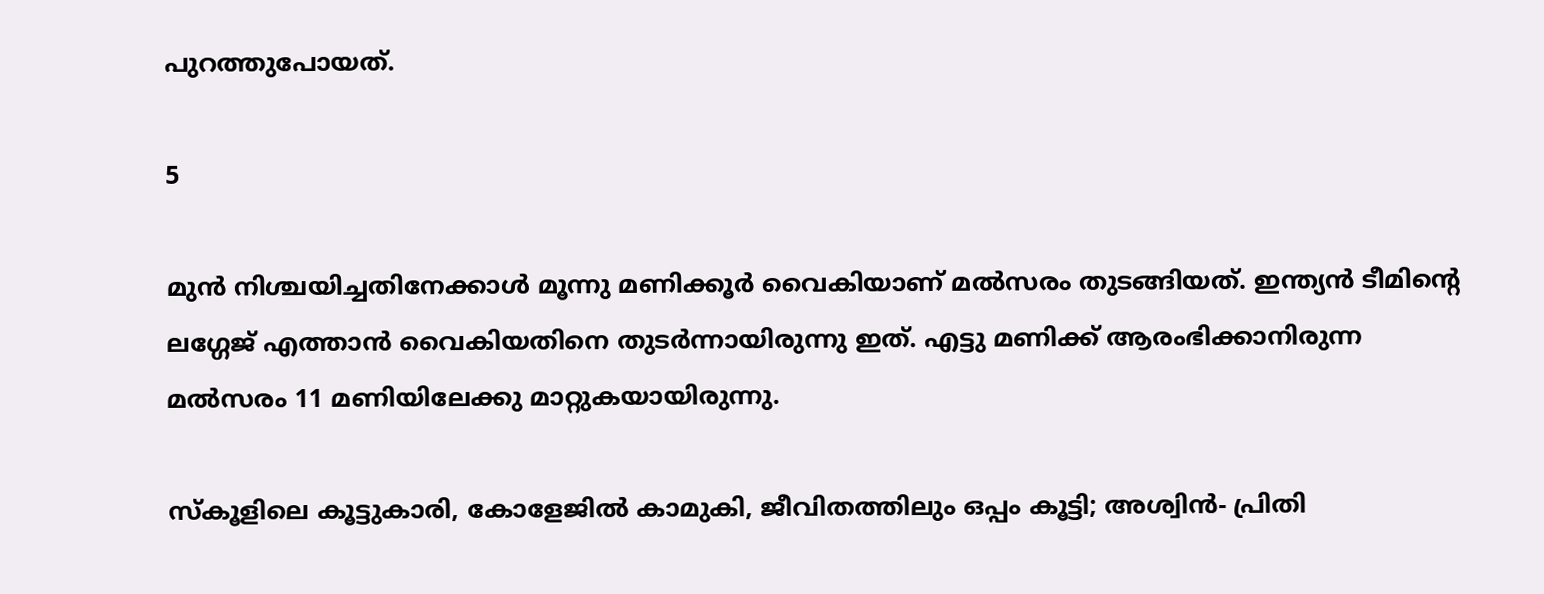പുറത്തുപോയത്.

5

മുന്‍ നിശ്ചയിച്ചതിനേക്കാള്‍ മൂന്നു മണിക്കൂര്‍ വൈകിയാണ് മല്‍സരം തുടങ്ങിയത്. ഇന്ത്യന്‍ ടീമിന്റെ ലഗ്ഗേജ് എത്താന്‍ വൈകിയതിനെ തുടര്‍ന്നായിരുന്നു ഇത്. എട്ടു മണിക്ക് ആരംഭിക്കാനിരുന്ന മല്‍സരം 11 മണിയിലേക്കു മാറ്റുകയായിരുന്നു.

സ്‌കൂളിലെ കൂട്ടുകാരി, കോളേജില്‍ കാമുകി, ജീവിതത്തിലും ഒപ്പം കൂട്ടി; അശ്വിന്‍- പ്രിതി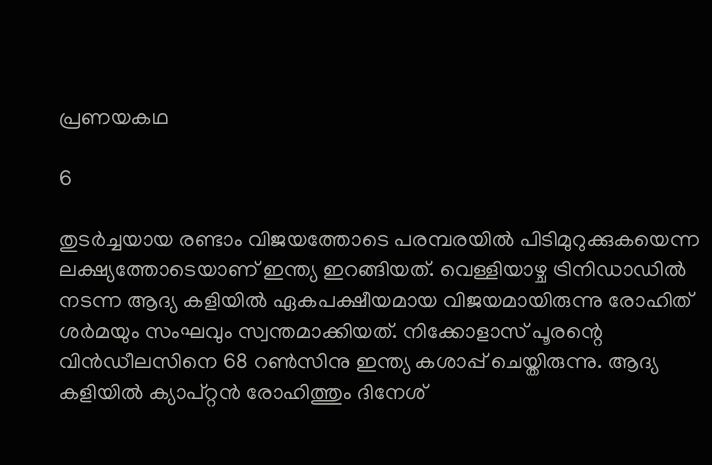പ്രണയകഥ

6

തുടര്‍ച്ചയായ രണ്ടാം വിജയത്തോടെ പരമ്പരയില്‍ പിടിമുറുക്കുകയെന്ന ലക്ഷ്യത്തോടെയാണ് ഇന്ത്യ ഇറങ്ങിയത്. വെള്ളിയാഴ്ച ട്രിനിഡാഡില്‍ നടന്ന ആദ്യ കളിയില്‍ ഏകപക്ഷീയമായ വിജയമായിരുന്നു രോഹിത് ശര്‍മയും സംഘവും സ്വന്തമാക്കിയത്. നിക്കോളാസ് പൂരന്റെ വിന്‍ഡീലസിനെ 68 റണ്‍സിനു ഇന്ത്യ കശാപ്പ് ചെയ്തിരുന്നു. ആദ്യ കളിയില്‍ ക്യാപ്റ്റന്‍ രോഹിത്തും ദിനേശ്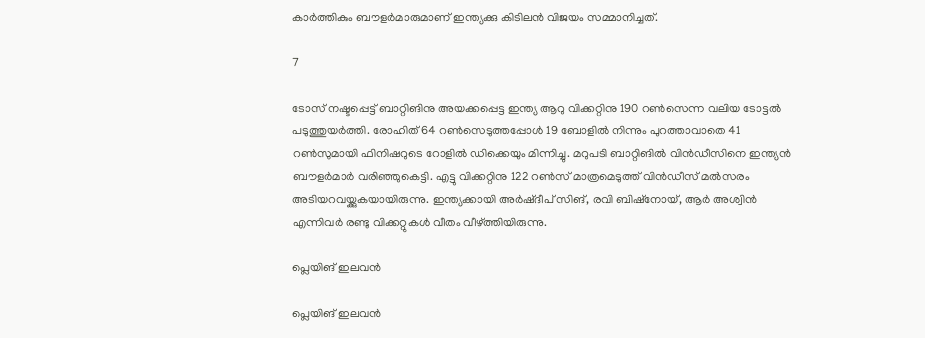കാര്‍ത്തികും ബൗളര്‍മാരുമാണ് ഇന്ത്യക്കു കിടിലന്‍ വിജയം സമ്മാനിച്ചത്.

7

ടോസ് നഷ്ടപ്പെട്ട് ബാറ്റിങിനു അയക്കപ്പെട്ട ഇന്ത്യ ആറു വിക്കറ്റിനു 190 റണ്‍സെന്ന വലിയ ടോട്ടല്‍ പടുത്തുയര്‍ത്തി. രോഹിത് 64 റണ്‍സെടുത്തപ്പോള്‍ 19 ബോളില്‍ നിന്നും പുറത്താവാതെ 41 റണ്‍സുമായി ഫിനിഷറുടെ റോളില്‍ ഡിക്കെയും മിന്നിച്ചു. മറുപടി ബാറ്റിങില്‍ വിന്‍ഡീസിനെ ഇന്ത്യന്‍ ബൗളര്‍മാര്‍ വരിഞ്ഞുകെട്ടി. എട്ടു വിക്കറ്റിനു 122 റണ്‍സ് മാത്രമെടുത്ത് വിന്‍ഡീസ് മല്‍സരം അടിയറവയ്ക്കുകയായിരുന്നു. ഇന്ത്യക്കായി അര്‍ഷ്ദീപ് സിങ്, രവി ബിഷ്‌നോയ്, ആര്‍ അശ്വിന്‍ എന്നിവര്‍ രണ്ടു വിക്കറ്റുകള്‍ വീതം വീഴ്ത്തിയിരുന്നു.

പ്ലെയിങ് ഇലവന്‍

പ്ലെയിങ് ഇലവന്‍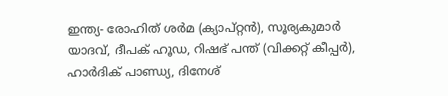ഇന്ത്യ- രോഹിത് ശര്‍മ (ക്യാപ്റ്റന്‍), സൂര്യകുമാര്‍ യാദവ്, ദീപക് ഹൂഡ, റിഷഭ് പന്ത് (വിക്കറ്റ് കീപ്പര്‍), ഹാര്‍ദിക് പാണ്ഡ്യ, ദിനേശ്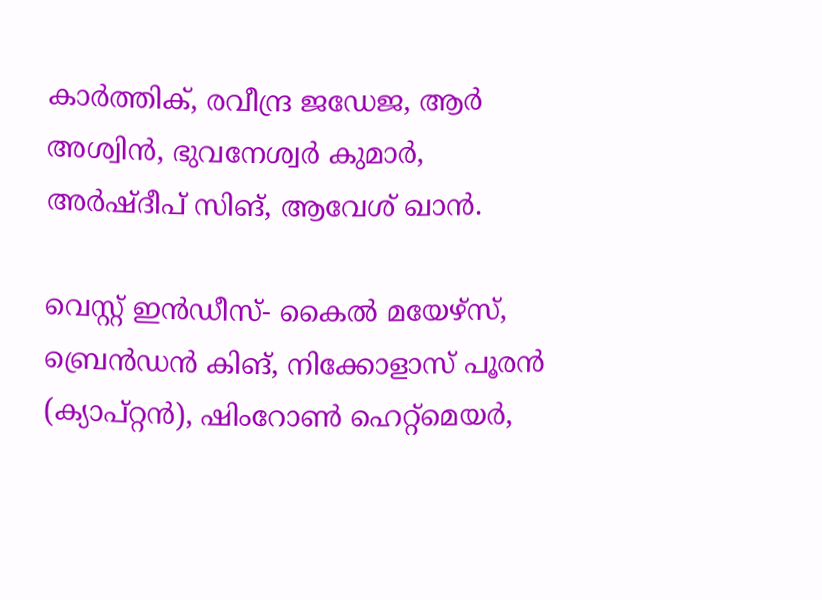കാര്‍ത്തിക്, രവീന്ദ്ര ജഡേജ, ആര്‍ അശ്വിന്‍, ഭുവനേശ്വര്‍ കുമാര്‍, അര്‍ഷ്ദീപ് സിങ്, ആവേശ് ഖാന്‍.

വെസ്റ്റ് ഇന്‍ഡീസ്- കൈല്‍ മയേഴ്സ്, ബ്രെന്‍ഡന്‍ കിങ്, നിക്കോളാസ് പൂരന്‍ (ക്യാപ്റ്റന്‍), ഷിംറോണ്‍ ഹെറ്റ്മെയര്‍,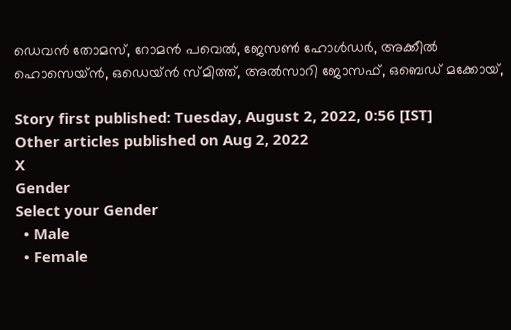ഡെവന്‍ തോമസ്, റോമന്‍ പവെല്‍, ജേസണ്‍ ഹോള്‍ഡര്‍, അക്കീല്‍ ഹൊസെയ്ന്‍, ഒഡെയ്ന്‍ സ്മിത്ത്, അല്‍സാറി ജോസഫ്, ഒബെഡ് മക്കോയ്,

Story first published: Tuesday, August 2, 2022, 0:56 [IST]
Other articles published on Aug 2, 2022
X
Gender
Select your Gender
  • Male
  • Female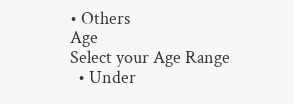• Others
Age
Select your Age Range
  • Under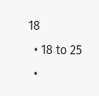18
  • 18 to 25
  •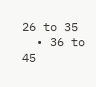26 to 35
  • 36 to 45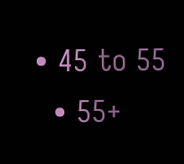• 45 to 55
  • 55+